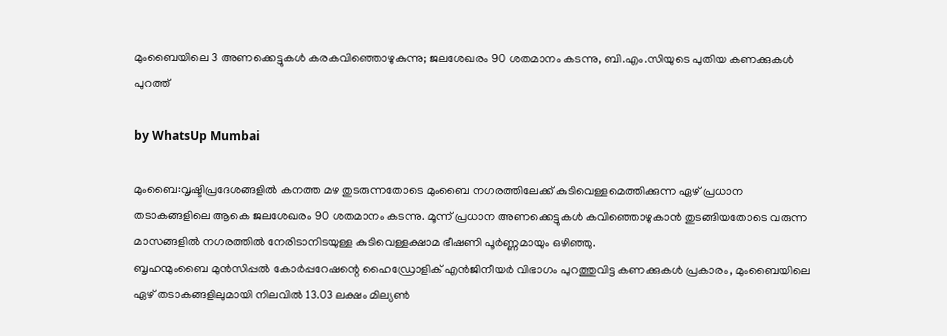മുംബൈയിലെ 3 അണക്കെട്ടുകൾ കരകവിഞ്ഞൊഴുകുന്നു; ജലശേഖരം 90 ശതമാനം കടന്നു, ബി.എം.സിയുടെ പുതിയ കണക്കുകൾ പുറത്ത്

by WhatsUp Mumbai

മുംബൈ:വൃഷ്ടിപ്രദേശങ്ങളിൽ കനത്ത മഴ തുടരുന്നതോടെ മുംബൈ നഗരത്തിലേക്ക് കുടിവെള്ളമെത്തിക്കുന്ന ഏഴ് പ്രധാന തടാകങ്ങളിലെ ആകെ ജലശേഖരം 90 ശതമാനം കടന്നു. മൂന്ന് പ്രധാന അണക്കെട്ടുകൾ കവിഞ്ഞൊഴുകാൻ തുടങ്ങിയതോടെ വരുന്ന മാസങ്ങളിൽ നഗരത്തിൽ നേരിടാനിടയുള്ള കുടിവെള്ളക്ഷാമ ഭീഷണി പൂർണ്ണമായും ഒഴിഞ്ഞു.
ബൃഹന്മുംബൈ മുൻസിപ്പൽ കോർപ്പറേഷന്റെ ഹൈഡ്രോളിക് എൻജിനീയർ വിഭാഗം പുറത്തുവിട്ട കണക്കുകൾ പ്രകാരം, മുംബൈയിലെ ഏഴ് തടാകങ്ങളിലുമായി നിലവിൽ 13.03 ലക്ഷം മില്യൺ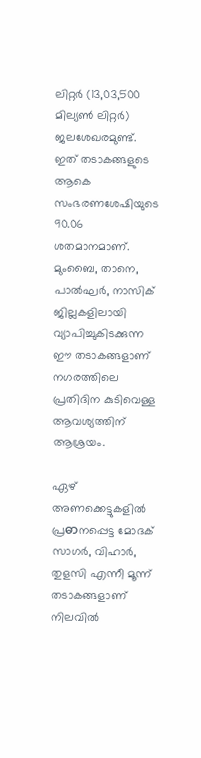ലിറ്റർ (13,03,500 മില്യൺ ലിറ്റർ) ജലശേഖരമുണ്ട്. ഇത് തടാകങ്ങളുടെ ആകെ സംഭരണശേഷിയുടെ 90.06 ശതമാനമാണ്. മുംബൈ, താനെ, പാൽഘർ, നാസിക് ജില്ലകളിലായി വ്യാപിച്ചുകിടക്കുന്ന ഈ തടാകങ്ങളാണ് നഗരത്തിലെ പ്രതിദിന കുടിവെള്ള ആവശ്യത്തിന് ആശ്രയം.

ഏഴ് അണക്കെട്ടുകളിൽ പ്രဓာനപ്പെട്ട മോദക് സാഗർ, വിഹാർ, തുളസി എന്നീ മൂന്ന് തടാകങ്ങളാണ് നിലവിൽ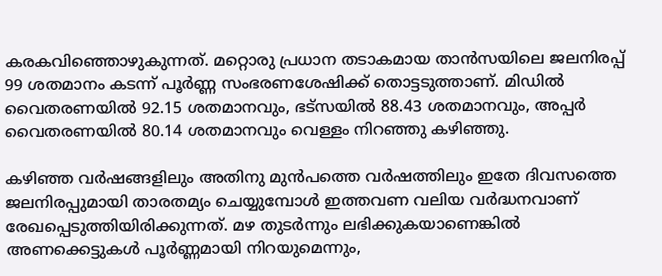കരകവിഞ്ഞൊഴുകുന്നത്. മറ്റൊരു പ്രധാന തടാകമായ താൻസയിലെ ജലനിരപ്പ് 99 ശതമാനം കടന്ന് പൂർണ്ണ സംഭരണശേഷിക്ക് തൊട്ടടുത്താണ്. മിഡിൽ വൈതരണയിൽ 92.15 ശതമാനവും, ഭട്സയിൽ 88.43 ശതമാനവും, അപ്പർ വൈതരണയിൽ 80.14 ശതമാനവും വെള്ളം നിറഞ്ഞു കഴിഞ്ഞു.

കഴിഞ്ഞ വർഷങ്ങളിലും അതിനു മുൻപത്തെ വർഷത്തിലും ഇതേ ദിവസത്തെ ജലനിരപ്പുമായി താരതമ്യം ചെയ്യുമ്പോൾ ഇത്തവണ വലിയ വർദ്ധനവാണ് രേഖപ്പെടുത്തിയിരിക്കുന്നത്. മഴ തുടർന്നും ലഭിക്കുകയാണെങ്കിൽ അണക്കെട്ടുകൾ പൂർണ്ണമായി നിറയുമെന്നും,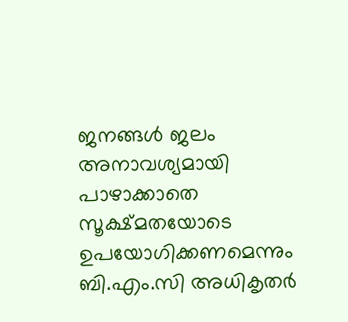ജനങ്ങൾ ജലം അനാവശ്യമായി പാഴാക്കാതെ സൂക്ഷ്മതയോടെ ഉപയോഗിക്കണമെന്നും ബി.എം.സി അധികൃതർ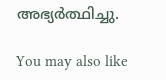അഭ്യർത്ഥിച്ചു.

You may also like